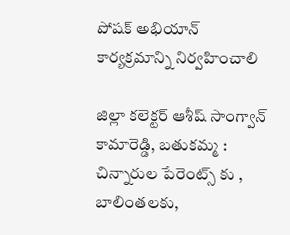పోషక్ అభియాన్ కార్యక్రమాన్ని నిర్వహించాలి

జిల్లా కలెక్టర్ ఆశీష్ సాంగ్వాన్   కామారెడ్డి, బతుకమ్మ : చిన్నారుల పేరెంట్స్ కు , బాలింతలకు,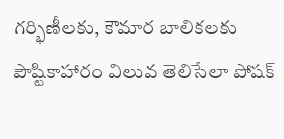గర్భిణీలకు, కౌమార బాలికలకు పౌష్టికాహారం విలువ తెలిసేలా పోషక్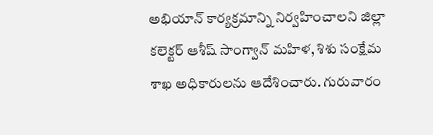అభియాన్ కార్యక్రమాన్ని నిర్వహించాలని జిల్లా కలెక్టర్ ఆశీష్ సాంగ్వాన్ మహిళ, శిశు సంక్షేమ శాఖ అధికారులను ఆదేశించారు. గురువారం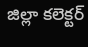జిల్లా కలెక్టర్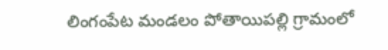లింగంపేట మండలం పోతాయిపల్లి గ్రామంలో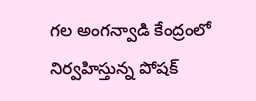గల అంగన్వాడి కేంద్రంలో  నిర్వహిస్తున్న పోషక్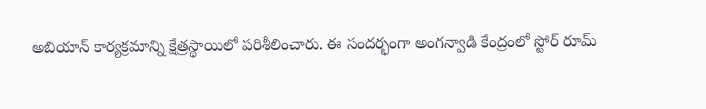అబియాన్ కార్యక్రమాన్ని క్షేత్రస్థాయిలో పరిశీలించారు. ఈ సందర్భంగా అంగన్వాడి కేంద్రంలో స్టోర్ రూమ్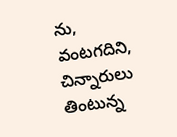ను,  వంటగదిని, చిన్నారులు తింటున్న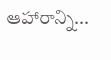ఆహారాన్ని...